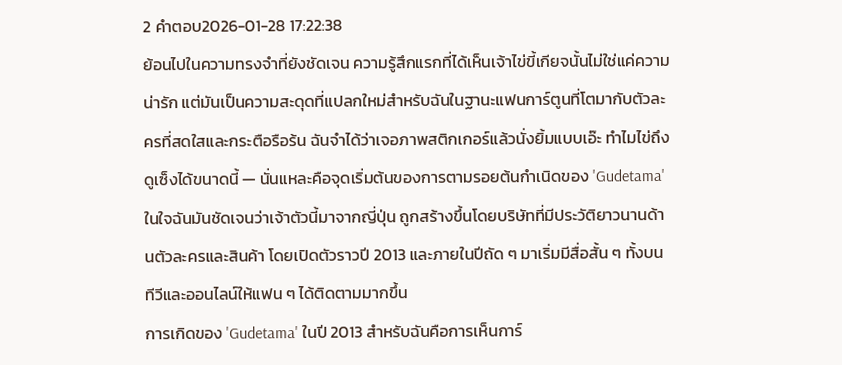2 คำตอบ2026-01-28 17:22:38
ย้อนไปในความทรงจำที่ยังชัดเจน ความรู้สึกแรกที่ได้เห็นเจ้าไข่ขี้เกียจนั้นไม่ใช่แค่ความน่ารัก แต่มันเป็นความสะดุดที่แปลกใหม่สำหรับฉันในฐานะแฟนการ์ตูนที่โตมากับตัวละครที่สดใสและกระตือรือร้น ฉันจำได้ว่าเจอภาพสติกเกอร์แล้วนั่งยิ้มแบบเอ๊ะ ทำไมไข่ถึงดูเซ็งได้ขนาดนี้ — นั่นแหละคือจุดเริ่มต้นของการตามรอยต้นกำเนิดของ 'Gudetama' ในใจฉันมันชัดเจนว่าเจ้าตัวนี้มาจากญี่ปุ่น ถูกสร้างขึ้นโดยบริษัทที่มีประวัติยาวนานด้านตัวละครและสินค้า โดยเปิดตัวราวปี 2013 และภายในปีถัด ๆ มาเริ่มมีสื่อสั้น ๆ ทั้งบนทีวีและออนไลน์ให้แฟน ๆ ได้ติดตามมากขึ้น
การเกิดของ 'Gudetama' ในปี 2013 สำหรับฉันคือการเห็นการ์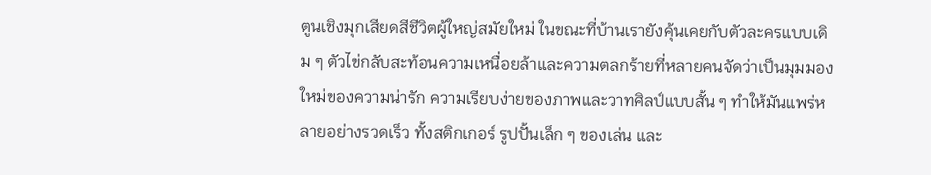ตูนเชิงมุกเสียดสีชีวิตผู้ใหญ่สมัยใหม่ ในขณะที่บ้านเรายังคุ้นเคยกับตัวละครแบบเดิม ๆ ตัวไข่กลับสะท้อนความเหนื่อยล้าและความตลกร้ายที่หลายคนจัดว่าเป็นมุมมองใหม่ของความน่ารัก ความเรียบง่ายของภาพและวาทศิลป์แบบสั้น ๆ ทำให้มันแพร่หลายอย่างรวดเร็ว ทั้งสติกเกอร์ รูปปั้นเล็ก ๆ ของเล่น และ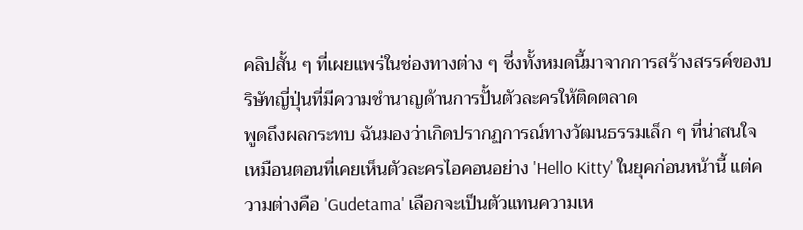คลิปสั้น ๆ ที่เผยแพร่ในช่องทางต่าง ๆ ซึ่งทั้งหมดนี้มาจากการสร้างสรรค์ของบริษัทญี่ปุ่นที่มีความชำนาญด้านการปั้นตัวละครให้ติดตลาด
พูดถึงผลกระทบ ฉันมองว่าเกิดปรากฏการณ์ทางวัฒนธรรมเล็ก ๆ ที่น่าสนใจ เหมือนตอนที่เคยเห็นตัวละครไอคอนอย่าง 'Hello Kitty' ในยุคก่อนหน้านี้ แต่ความต่างคือ 'Gudetama' เลือกจะเป็นตัวแทนความเห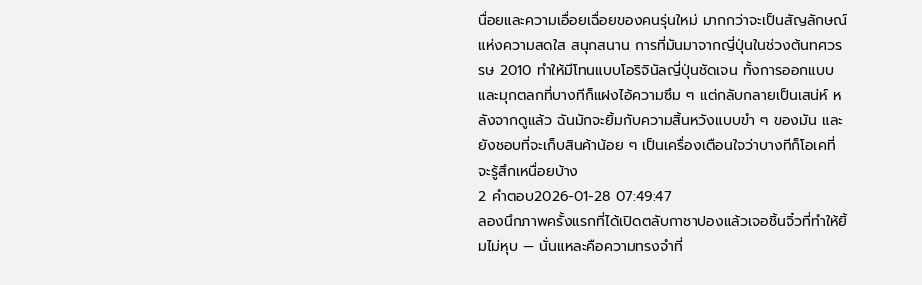นื่อยและความเอื่อยเฉื่อยของคนรุ่นใหม่ มากกว่าจะเป็นสัญลักษณ์แห่งความสดใส สนุกสนาน การที่มันมาจากญี่ปุ่นในช่วงต้นทศวรรษ 2010 ทำให้มีโทนแบบโอริจินัลญี่ปุ่นชัดเจน ทั้งการออกแบบและมุกตลกที่บางทีก็แฝงไอ้ความซึม ๆ แต่กลับกลายเป็นเสน่ห์ หลังจากดูแล้ว ฉันมักจะยิ้มกับความสิ้นหวังแบบขำ ๆ ของมัน และยังชอบที่จะเก็บสินค้าน้อย ๆ เป็นเครื่องเตือนใจว่าบางทีก็โอเคที่จะรู้สึกเหนื่อยบ้าง
2 คำตอบ2026-01-28 07:49:47
ลองนึกภาพครั้งแรกที่ได้เปิดตลับกาชาปองแล้วเจอชิ้นจิ๋วที่ทำให้ยิ้มไม่หุบ — นั่นแหละคือความทรงจำที่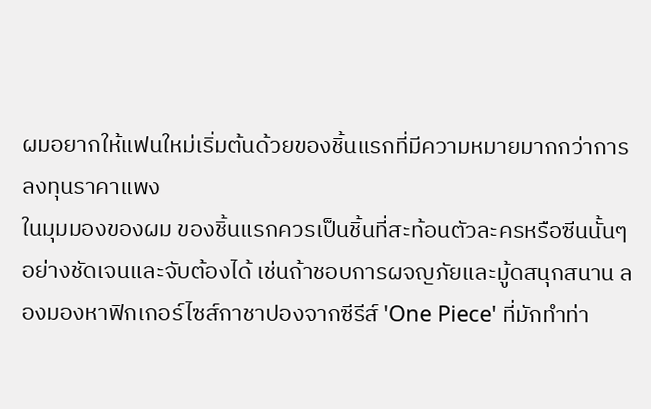ผมอยากให้แฟนใหม่เริ่มต้นด้วยของชิ้นแรกที่มีความหมายมากกว่าการลงทุนราคาแพง
ในมุมมองของผม ของชิ้นแรกควรเป็นชิ้นที่สะท้อนตัวละครหรือซีนนั้นๆ อย่างชัดเจนและจับต้องได้ เช่นถ้าชอบการผจญภัยและมู้ดสนุกสนาน ลองมองหาฟิกเกอร์ไซส์กาชาปองจากซีรีส์ 'One Piece' ที่มักทำท่า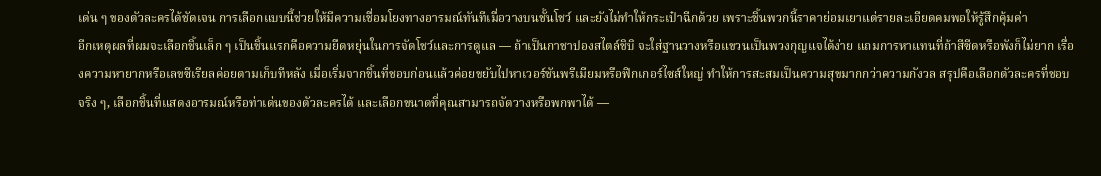เด่น ๆ ของตัวละครได้ชัดเจน การเลือกแบบนี้ช่วยให้มีความเชื่อมโยงทางอารมณ์ทันทีเมื่อวางบนชั้นโชว์ และยังไม่ทำให้กระเป๋าฉีกด้วย เพราะชิ้นพวกนี้ราคาย่อมเยาแต่รายละเอียดคมพอให้รู้สึกคุ้มค่า
อีกเหตุผลที่ผมจะเลือกชิ้นเล็ก ๆ เป็นชิ้นแรกคือความยืดหยุ่นในการจัดโชว์และการดูแล — ถ้าเป็นกาชาปองสไตล์ชิบิ จะใส่ฐานวางหรือแขวนเป็นพวงกุญแจได้ง่าย แถมการหาแทนที่ถ้าสีซีดหรือพังก็ไม่ยาก เรื่องความหายากหรือเลขซีเรียลค่อยตามเก็บทีหลัง เมื่อเริ่มจากชิ้นที่ชอบก่อนแล้วค่อยขยับไปหาเวอร์ชันพรีเมียมหรือฟิกเกอร์ไซส์ใหญ่ ทำให้การสะสมเป็นความสุขมากกว่าความกังวล สรุปคือเลือกตัวละครที่ชอบจริง ๆ, เลือกชิ้นที่แสดงอารมณ์หรือท่าเด่นของตัวละครได้ และเลือกขนาดที่คุณสามารถจัดวางหรือพกพาได้ —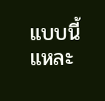แบบนี้แหละ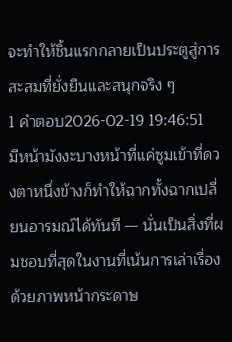จะทำให้ชิ้นแรกกลายเป็นประตูสู่การสะสมที่ยั่งยืนและสนุกจริง ๆ
1 คำตอบ2026-02-19 19:46:51
มีหน้ามังงะบางหน้าที่แค่ซูมเข้าที่ดวงตาหนึ่งข้างก็ทำให้ฉากทั้งฉากเปลี่ยนอารมณ์ได้ทันที — นั่นเป็นสิ่งที่ผมชอบที่สุดในงานที่เน้นการเล่าเรื่องด้วยภาพหน้ากระดาษ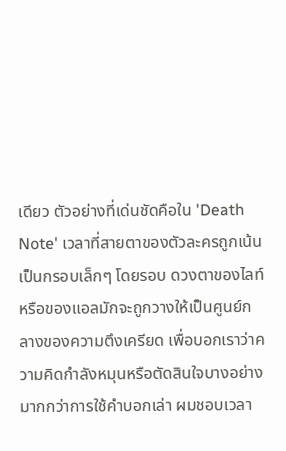เดียว ตัวอย่างที่เด่นชัดคือใน 'Death Note' เวลาที่สายตาของตัวละครถูกเน้นเป็นกรอบเล็กๆ โดยรอบ ดวงตาของไลท์หรือของแอลมักจะถูกวางให้เป็นศูนย์กลางของความตึงเครียด เพื่อบอกเราว่าความคิดกำลังหมุนหรือตัดสินใจบางอย่างมากกว่าการใช้คำบอกเล่า ผมชอบเวลา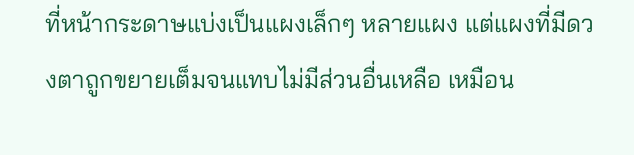ที่หน้ากระดาษแบ่งเป็นแผงเล็กๆ หลายแผง แต่แผงที่มีดวงตาถูกขยายเต็มจนแทบไม่มีส่วนอื่นเหลือ เหมือน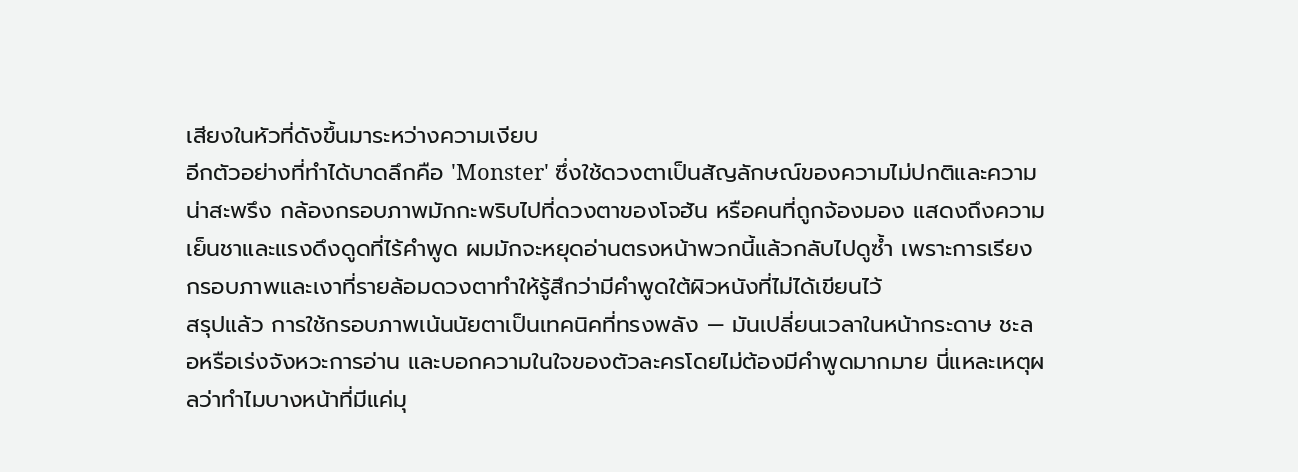เสียงในหัวที่ดังขึ้นมาระหว่างความเงียบ
อีกตัวอย่างที่ทำได้บาดลึกคือ 'Monster' ซึ่งใช้ดวงตาเป็นสัญลักษณ์ของความไม่ปกติและความน่าสะพรึง กล้องกรอบภาพมักกะพริบไปที่ดวงตาของโจฮัน หรือคนที่ถูกจ้องมอง แสดงถึงความเย็นชาและแรงดึงดูดที่ไร้คำพูด ผมมักจะหยุดอ่านตรงหน้าพวกนี้แล้วกลับไปดูซ้ำ เพราะการเรียงกรอบภาพและเงาที่รายล้อมดวงตาทำให้รู้สึกว่ามีคำพูดใต้ผิวหนังที่ไม่ได้เขียนไว้
สรุปแล้ว การใช้กรอบภาพเน้นนัยตาเป็นเทคนิคที่ทรงพลัง — มันเปลี่ยนเวลาในหน้ากระดาษ ชะลอหรือเร่งจังหวะการอ่าน และบอกความในใจของตัวละครโดยไม่ต้องมีคำพูดมากมาย นี่แหละเหตุผลว่าทำไมบางหน้าที่มีแค่มุ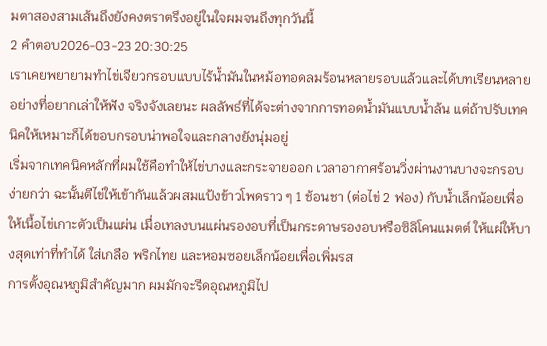มตาสองสามเส้นถึงยังคงตราตรึงอยู่ในใจผมจนถึงทุกวันนี้
2 คำตอบ2026-03-23 20:30:25
เราเคยพยายามทำไข่เจียวกรอบแบบไร้น้ำมันในหม้อทอดลมร้อนหลายรอบแล้วและได้บทเรียนหลายอย่างที่อยากเล่าให้ฟัง จริงจังเลยนะ ผลลัพธ์ที่ได้จะต่างจากการทอดน้ำมันแบบน้ำล้น แต่ถ้าปรับเทคนิคให้เหมาะก็ได้ขอบกรอบน่าพอใจและกลางยังนุ่มอยู่
เริ่มจากเทคนิคหลักที่ผมใช้คือทำให้ไข่บางและกระจายออก เวลาอากาศร้อนวิ่งผ่านงานบางจะกรอบง่ายกว่า ฉะนั้นตีไข่ให้เข้ากันแล้วผสมแป้งข้าวโพดราว ๆ 1 ช้อนชา (ต่อไข่ 2 ฟอง) กับน้ำเล็กน้อยเพื่อให้เนื้อไข่เกาะตัวเป็นแผ่น เมื่อเทลงบนแผ่นรองอบที่เป็นกระดาษรองอบหรือซิลิโคนแมตต์ ให้แผ่ให้บางสุดเท่าที่ทำได้ ใส่เกลือ พริกไทย และหอมซอยเล็กน้อยเพื่อเพิ่มรส
การตั้งอุณหภูมิสำคัญมาก ผมมักจะรีดอุณหภูมิไป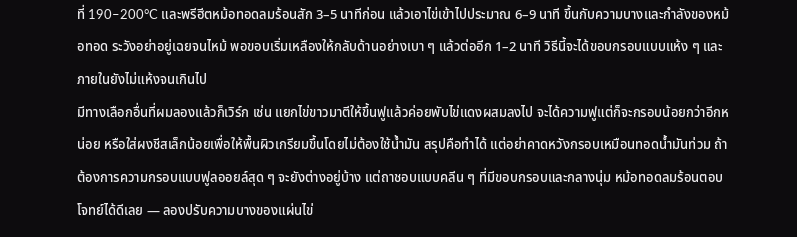ที่ 190–200°C และพรีฮีตหม้อทอดลมร้อนสัก 3–5 นาทีก่อน แล้วเอาไข่เข้าไปประมาณ 6–9 นาที ขึ้นกับความบางและกำลังของหม้อทอด ระวังอย่าอยู่เฉยจนไหม้ พอขอบเริ่มเหลืองให้กลับด้านอย่างเบา ๆ แล้วต่ออีก 1–2 นาที วิธีนี้จะได้ขอบกรอบแบบแห้ง ๆ และภายในยังไม่แห้งจนเกินไป
มีทางเลือกอื่นที่ผมลองแล้วก็เวิร์ก เช่น แยกไข่ขาวมาตีให้ขึ้นฟูแล้วค่อยพับไข่แดงผสมลงไป จะได้ความฟูแต่ก็จะกรอบน้อยกว่าอีกหน่อย หรือใส่ผงชีสเล็กน้อยเพื่อให้พื้นผิวเกรียมขึ้นโดยไม่ต้องใช้น้ำมัน สรุปคือทำได้ แต่อย่าคาดหวังกรอบเหมือนทอดน้ำมันท่วม ถ้าต้องการความกรอบแบบฟูลออยล์สุด ๆ จะยังต่างอยู่บ้าง แต่ถาชอบแบบคลีน ๆ ที่มีขอบกรอบและกลางนุ่ม หม้อทอดลมร้อนตอบโจทย์ได้ดีเลย — ลองปรับความบางของแผ่นไข่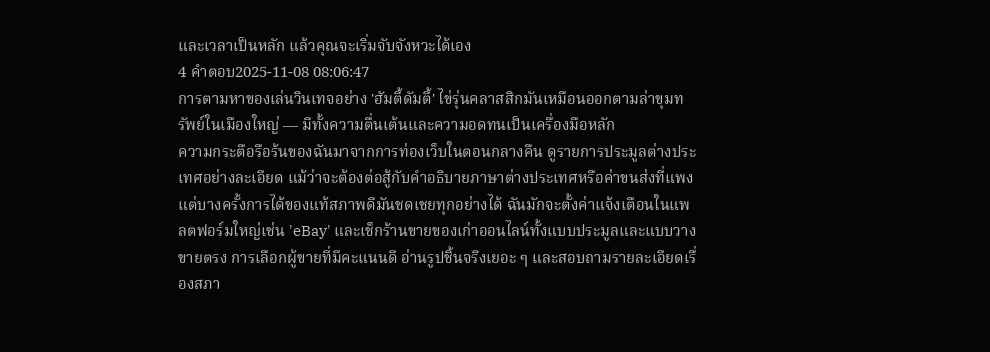และเวลาเป็นหลัก แล้วคุณจะเริ่มจับจังหวะได้เอง
4 คำตอบ2025-11-08 08:06:47
การตามหาของเล่นวินเทจอย่าง 'ฮัมตี้ดัมตี้' ไข่รุ่นคลาสสิกมันเหมือนออกตามล่าขุมทรัพย์ในเมืองใหญ่ — มีทั้งความตื่นเต้นและความอดทนเป็นเครื่องมือหลัก
ความกระตือรือร้นของฉันมาจากการท่องเว็บในตอนกลางคืน ดูรายการประมูลต่างประเทศอย่างละเอียด แม้ว่าจะต้องต่อสู้กับคำอธิบายภาษาต่างประเทศหรือค่าขนส่งที่แพง แต่บางครั้งการได้ของแท้สภาพดีมันชดเชยทุกอย่างได้ ฉันมักจะตั้งค่าแจ้งเตือนในแพลตฟอร์มใหญ่เช่น 'eBay' และเช็กร้านขายของเก่าออนไลน์ทั้งแบบประมูลและแบบวางขายตรง การเลือกผู้ขายที่มีคะแนนดี อ่านรูปชิ้นจริงเยอะ ๆ และสอบถามรายละเอียดเรื่องสภา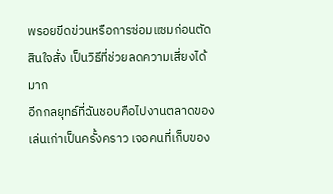พรอยขีดข่วนหรือการซ่อมแซมก่อนตัดสินใจสั่ง เป็นวิธีที่ช่วยลดความเสี่ยงได้มาก
อีกกลยุทธ์ที่ฉันชอบคือไปงานตลาดของเล่นเก่าเป็นครั้งคราว เจอคนที่เก็บของ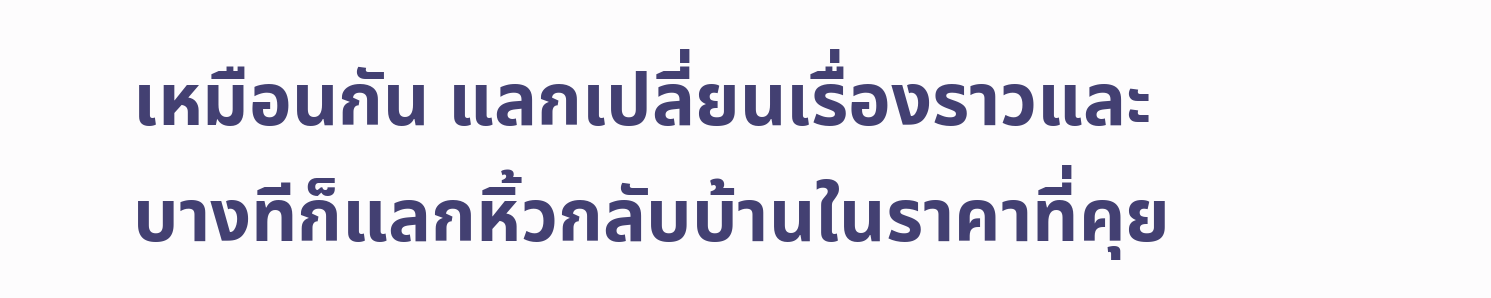เหมือนกัน แลกเปลี่ยนเรื่องราวและบางทีก็แลกหิ้วกลับบ้านในราคาที่คุย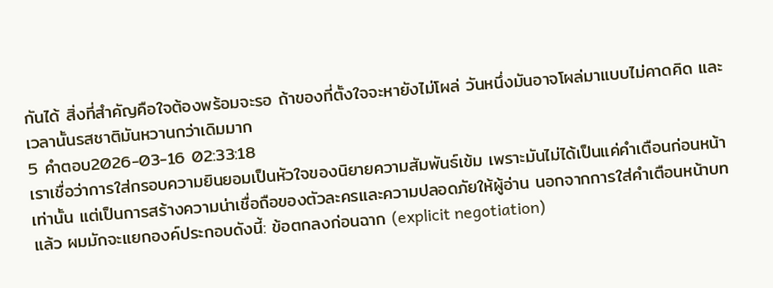กันได้ สิ่งที่สำคัญคือใจต้องพร้อมจะรอ ถ้าของที่ตั้งใจจะหายังไม่โผล่ วันหนึ่งมันอาจโผล่มาแบบไม่คาดคิด และเวลานั้นรสชาติมันหวานกว่าเดิมมาก
5 คำตอบ2026-03-16 02:33:18
เราเชื่อว่าการใส่กรอบความยินยอมเป็นหัวใจของนิยายความสัมพันธ์เข้ม เพราะมันไม่ได้เป็นแค่คำเตือนก่อนหน้าเท่านั้น แต่เป็นการสร้างความน่าเชื่อถือของตัวละครและความปลอดภัยให้ผู้อ่าน นอกจากการใส่คำเตือนหน้าบทแล้ว ผมมักจะแยกองค์ประกอบดังนี้: ข้อตกลงก่อนฉาก (explicit negotiation)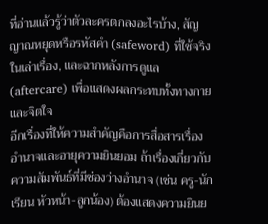ที่อ่านแล้วรู้ว่าตัวละครตกลงอะไรบ้าง, สัญญาณหยุดหรือรหัสคำ (safeword) ที่ใช้จริงในเล่าเรื่อง, และฉากหลังการดูแล (aftercare) เพื่อแสดงผลกระทบทั้งทางกายและจิตใจ
อีกเรื่องที่ให้ความสำคัญคือการสื่อสารเรื่องอำนาจและอายุความยินยอม ถ้าเรื่องเกี่ยวกับความสัมพันธ์ที่มีช่องว่างอำนาจ (เช่น ครู-นักเรียน หัวหน้า-ลูกน้อง) ต้องแสดงความยินย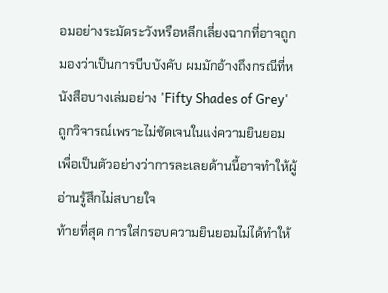อมอย่างระมัดระวังหรือหลีกเลี่ยงฉากที่อาจถูกมองว่าเป็นการบีบบังคับ ผมมักอ้างถึงกรณีที่หนังสือบางเล่มอย่าง 'Fifty Shades of Grey' ถูกวิจารณ์เพราะไม่ชัดเจนในแง่ความยินยอม เพื่อเป็นตัวอย่างว่าการละเลยด้านนี้อาจทำให้ผู้อ่านรู้สึกไม่สบายใจ
ท้ายที่สุด การใส่กรอบความยินยอมไม่ได้ทำให้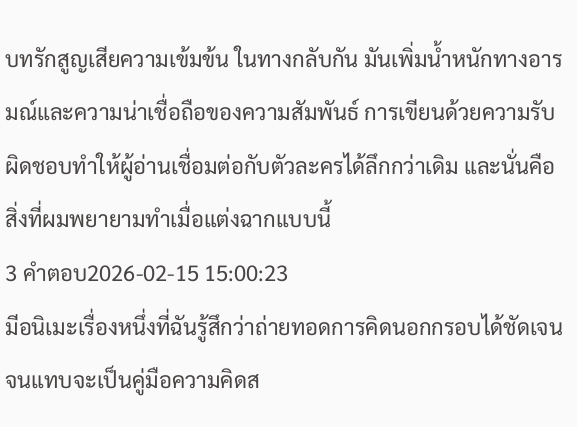บทรักสูญเสียความเข้มข้น ในทางกลับกัน มันเพิ่มน้ำหนักทางอารมณ์และความน่าเชื่อถือของความสัมพันธ์ การเขียนด้วยความรับผิดชอบทำให้ผู้อ่านเชื่อมต่อกับตัวละครได้ลึกกว่าเดิม และนั่นคือสิ่งที่ผมพยายามทำเมื่อแต่งฉากแบบนี้
3 คำตอบ2026-02-15 15:00:23
มีอนิเมะเรื่องหนึ่งที่ฉันรู้สึกว่าถ่ายทอดการคิดนอกกรอบได้ชัดเจนจนแทบจะเป็นคู่มือความคิดส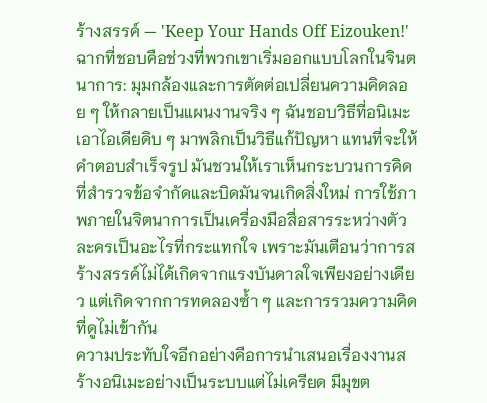ร้างสรรค์ — 'Keep Your Hands Off Eizouken!'
ฉากที่ชอบคือช่วงที่พวกเขาเริ่มออกแบบโลกในจินตนาการ: มุมกล้องและการตัดต่อเปลี่ยนความคิดลอย ๆ ให้กลายเป็นแผนงานจริง ๆ ฉันชอบวิธีที่อนิเมะเอาไอเดียดิบ ๆ มาพลิกเป็นวิธีแก้ปัญหา แทนที่จะให้คำตอบสำเร็จรูป มันชวนให้เราเห็นกระบวนการคิด ที่สำรวจข้อจำกัดและบิดมันจนเกิดสิ่งใหม่ การใช้ภาพภายในจิตนาการเป็นเครื่องมือสื่อสารระหว่างตัวละครเป็นอะไรที่กระแทกใจ เพราะมันเตือนว่าการสร้างสรรค์ไม่ได้เกิดจากแรงบันดาลใจเพียงอย่างเดียว แต่เกิดจากการทดลองซ้ำ ๆ และการรวมความคิดที่ดูไม่เข้ากัน
ความประทับใจอีกอย่างคือการนำเสนอเรื่องงานสร้างอนิเมะอย่างเป็นระบบแต่ไม่เครียด มีมุขต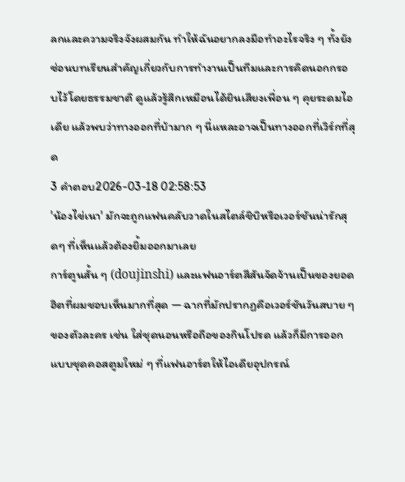ลกและความจริงจังผสมกัน ทำให้ฉันอยากลงมือทำอะไรจริง ๆ ทั้งยังซ่อนบทเรียนสำคัญเกี่ยวกับการทำงานเป็นทีมและการคิดนอกกรอบไว้โดยธรรมชาติ ดูแล้วรู้สึกเหมือนได้ยินเสียงเพื่อน ๆ คุยระดมไอเดีย แล้วพบว่าทางออกที่บ้ามาก ๆ นี่แหละอาจเป็นทางออกที่เวิร์กที่สุด
3 คำตอบ2026-03-18 02:58:53
'น้องไข่เนา' มักจะถูกแฟนคลับวาดในสไตล์ชิบิหรือเวอร์ชันน่ารักสุดๆ ที่เห็นแล้วต้องยิ้มออกมาเลย
การ์ตูนสั้น ๆ (doujinshi) และแฟนอาร์ตสีสันจัดจ้านเป็นของยอดฮิตที่ผมชอบเห็นมากที่สุด — ฉากที่มักปรากฏคือเวอร์ชันวันสบาย ๆ ของตัวละคร เช่น ใส่ชุดนอนหรือถือของกินโปรด แล้วก็มีการออกแบบชุดคอสตูมใหม่ ๆ ที่แฟนอาร์ตให้ไอเดียอุปกรณ์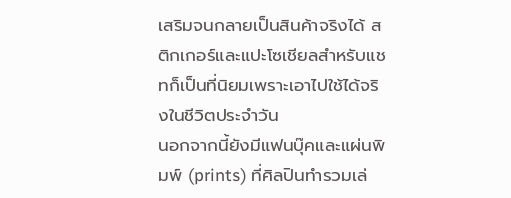เสริมจนกลายเป็นสินค้าจริงได้ สติกเกอร์และแปะโซเชียลสำหรับแชทก็เป็นที่นิยมเพราะเอาไปใช้ได้จริงในชีวิตประจำวัน
นอกจากนี้ยังมีแฟนบุ๊คและแผ่นพิมพ์ (prints) ที่ศิลปินทำรวมเล่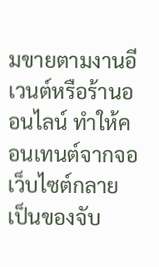มขายตามงานอีเวนต์หรือร้านออนไลน์ ทำให้คอนเทนต์จากจอเว็บไซต์กลายเป็นของจับ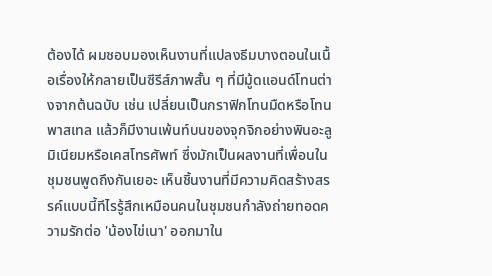ต้องได้ ผมชอบมองเห็นงานที่แปลงธีมบางตอนในเนื้อเรื่องให้กลายเป็นซีรีส์ภาพสั้น ๆ ที่มีมู้ดแอนด์โทนต่างจากต้นฉบับ เช่น เปลี่ยนเป็นกราฟิกโทนมืดหรือโทนพาสเทล แล้วก็มีงานเพ้นท์บนของจุกจิกอย่างพินอะลูมิเนียมหรือเคสโทรศัพท์ ซึ่งมักเป็นผลงานที่เพื่อนในชุมชนพูดถึงกันเยอะ เห็นชิ้นงานที่มีความคิดสร้างสรรค์แบบนี้ทีไรรู้สึกเหมือนคนในชุมชนกำลังถ่ายทอดความรักต่อ 'น้องไข่เนา' ออกมาใน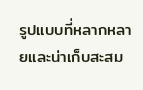รูปแบบที่หลากหลายและน่าเก็บสะสม